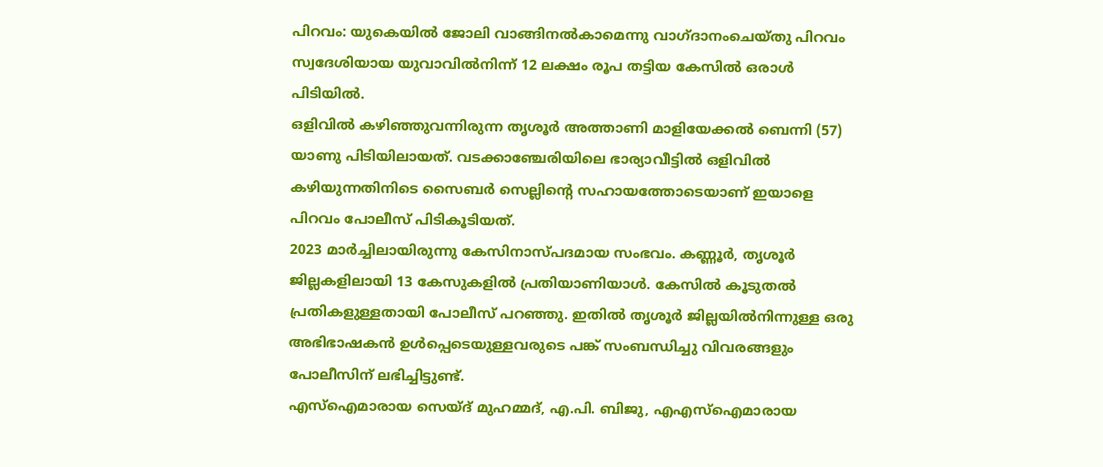പിറവം: യുകെയിൽ ജോലി വാങ്ങിനൽകാമെന്നു വാഗ്ദാനംചെയ്തു പിറവം സ്വദേശിയായ യുവാവിൽനിന്ന് 12 ലക്ഷം രൂപ തട്ടിയ കേസിൽ ഒരാൾ പിടിയിൽ.
ഒളിവിൽ കഴിഞ്ഞുവന്നിരുന്ന തൃശൂർ അത്താണി മാളിയേക്കൽ ബെന്നി (57) യാണു പിടിയിലായത്. വടക്കാഞ്ചേരിയിലെ ഭാര്യാവീട്ടിൽ ഒളിവിൽ കഴിയുന്നതിനിടെ സൈബർ സെല്ലിന്റെ സഹായത്തോടെയാണ് ഇയാളെ പിറവം പോലീസ് പിടികൂടിയത്.
2023 മാർച്ചിലായിരുന്നു കേസിനാസ്പദമായ സംഭവം. കണ്ണൂർ, തൃശൂർ ജില്ലകളിലായി 13 കേസുകളിൽ പ്രതിയാണിയാൾ. കേസിൽ കൂടുതൽ പ്രതികളുള്ളതായി പോലീസ് പറഞ്ഞു. ഇതിൽ തൃശൂർ ജില്ലയിൽനിന്നുള്ള ഒരു അഭിഭാഷകൻ ഉൾപ്പെടെയുള്ളവരുടെ പങ്ക് സംബന്ധിച്ചു വിവരങ്ങളും പോലീസിന് ലഭിച്ചിട്ടുണ്ട്.
എസ്ഐമാരായ സെയ്ദ് മുഹമ്മദ്, എ.പി. ബിജു, എഎസ്ഐമാരായ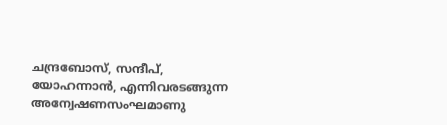ചന്ദ്രബോസ്, സന്ദീപ്, യോഹന്നാൻ, എന്നിവരടങ്ങുന്ന അന്വേഷണസംഘമാണു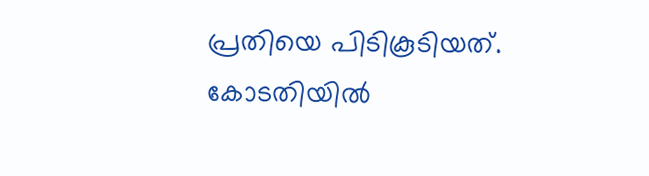പ്രതിയെ പിടികൂടിയത്. കോടതിയിൽ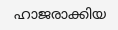ഹാജരാക്കിയ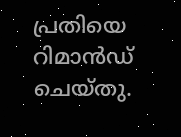പ്രതിയെ റിമാൻഡ് ചെയ്തു.